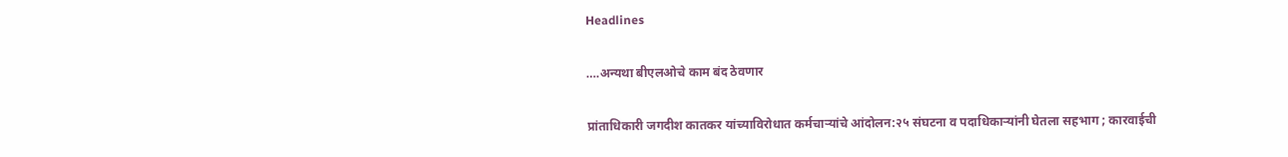Headlines

….अन्यथा बीएलओचे काम बंद ठेवणार

प्रांताधिकारी जगदीश कातकर यांच्याविरोधात कर्मचाऱ्यांचे आंदोलन:२५ संघटना व पदाधिकाऱ्यांनी घेतला सहभाग ; कारवाईची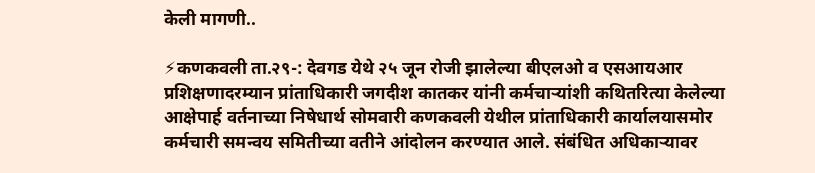केली मागणी..

⚡कणकवली ता.२९-: देवगड येथे २५ जून रोजी झालेल्या बीएलओ व एसआयआर प्रशिक्षणादरम्यान प्रांताधिकारी जगदीश कातकर यांनी कर्मचाऱ्यांशी कथितरित्या केलेल्या आक्षेपार्ह वर्तनाच्या निषेधार्थ सोमवारी कणकवली येथील प्रांताधिकारी कार्यालयासमोर कर्मचारी समन्वय समितीच्या वतीने आंदोलन करण्यात आले. संबंधित अधिकाऱ्यावर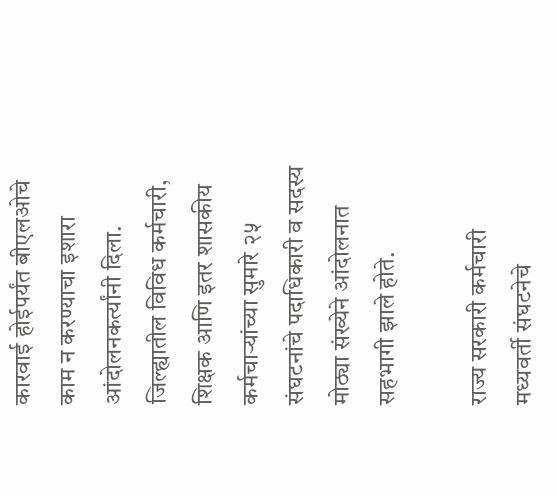कारवाई होईपर्यंत बीएलओचे काम न करण्याचा इशारा आंदोलनकर्त्यांनी दिला. जिल्ह्यातील विविध कर्मचारी, शिक्षक आणि इतर शासकीय कर्मचाऱ्यांच्या सुमारे २५ संघटनांचे पदाधिकारी व सदस्य मोठ्या संख्येने आंदोलनात सहभागी झाले होते.

राज्य सरकारी कर्मचारी मध्यवर्ती संघटनेचे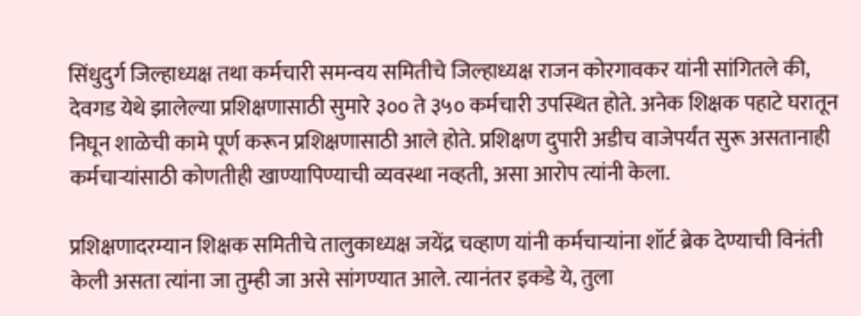सिंधुदुर्ग जिल्हाध्यक्ष तथा कर्मचारी समन्वय समितीचे जिल्हाध्यक्ष राजन कोरगावकर यांनी सांगितले की, देवगड येथे झालेल्या प्रशिक्षणासाठी सुमारे ३०० ते ३५० कर्मचारी उपस्थित होते. अनेक शिक्षक पहाटे घरातून निघून शाळेची कामे पूर्ण करून प्रशिक्षणासाठी आले होते. प्रशिक्षण दुपारी अडीच वाजेपर्यंत सुरू असतानाही कर्मचाऱ्यांसाठी कोणतीही खाण्यापिण्याची व्यवस्था नव्हती, असा आरोप त्यांनी केला.

प्रशिक्षणादरम्यान शिक्षक समितीचे तालुकाध्यक्ष जयेंद्र चव्हाण यांनी कर्मचाऱ्यांना शॉर्ट ब्रेक देण्याची विनंती केली असता त्यांना जा तुम्ही जा असे सांगण्यात आले. त्यानंतर इकडे ये, तुला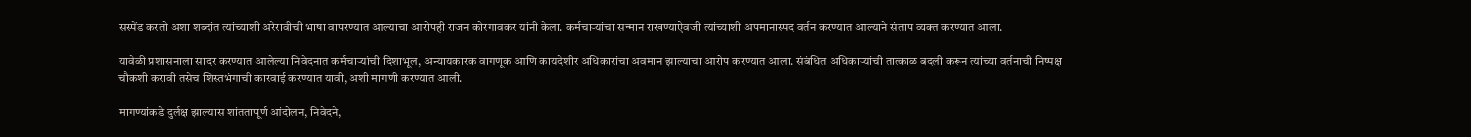सस्पेंड करतो अशा शब्दांत त्यांच्याशी अरेरावीची भाषा वापरण्यात आल्याचा आरोपही राजन कोरगावकर यांनी केला. कर्मचाऱ्यांचा सन्मान राखण्याऐवजी त्यांच्याशी अपमानास्पद वर्तन करण्यात आल्याने संताप व्यक्त करण्यात आला.

यावेळी प्रशासनाला सादर करण्यात आलेल्या निवेदनात कर्मचाऱ्यांची दिशाभूल, अन्यायकारक वागणूक आणि कायदेशीर अधिकारांचा अवमान झाल्याचा आरोप करण्यात आला. संबंधित अधिकाऱ्यांची तात्काळ बदली करून त्यांच्या वर्तनाची निष्पक्ष चौकशी करावी तसेच शिस्तभंगाची कारवाई करण्यात यावी, अशी मागणी करण्यात आली.

मागण्यांकडे दुर्लक्ष झाल्यास शांततापूर्ण आंदोलन, निवेदने,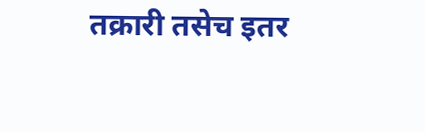तक्रारी तसेच इतर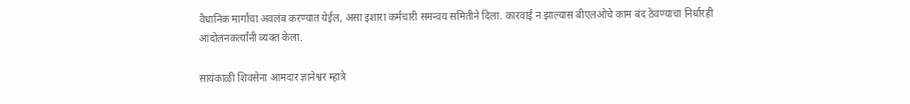वैधानिक मार्गांचा अवलंब करण्यात येईल, असा इशारा कर्मचारी समन्वय समितीने दिला. कारवाई न झाल्यास बीएलओचे काम बंद ठेवण्याचा निर्धारही आंदोलनकर्त्यांनी व्यक्त केला.

सायंकाळी शिवसेना आमदार ज्ञानेश्वर म्हात्रे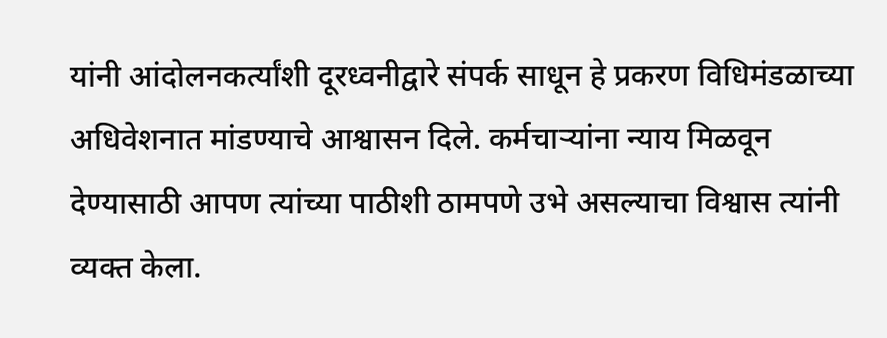यांनी आंदोलनकर्त्यांशी दूरध्वनीद्वारे संपर्क साधून हे प्रकरण विधिमंडळाच्या अधिवेशनात मांडण्याचे आश्वासन दिले. कर्मचाऱ्यांना न्याय मिळवून देण्यासाठी आपण त्यांच्या पाठीशी ठामपणे उभे असल्याचा विश्वास त्यांनी व्यक्त केला.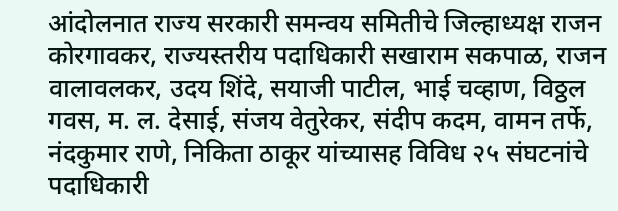आंदोलनात राज्य सरकारी समन्वय समितीचे जिल्हाध्यक्ष राजन कोरगावकर, राज्यस्तरीय पदाधिकारी सखाराम सकपाळ, राजन वालावलकर, उदय शिंदे, सयाजी पाटील, भाई चव्हाण, विठ्ठल गवस, म. ल. देसाई, संजय वेतुरेकर, संदीप कदम, वामन तर्फे, नंदकुमार राणे, निकिता ठाकूर यांच्यासह विविध २५ संघटनांचे पदाधिकारी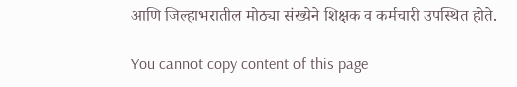आणि जिल्हाभरातील मोठ्या संख्येने शिक्षक व कर्मचारी उपस्थित होते.

You cannot copy content of this page